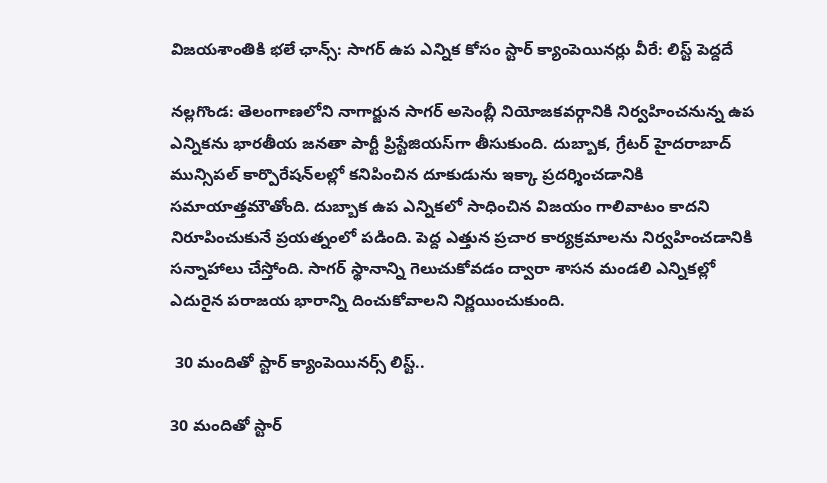విజయశాంతికి భలే ఛాన్స్: సాగర్ ఉప ఎన్నిక కోసం స్టార్ క్యాంపెయినర్లు వీరే: లిస్ట్ పెద్దదే

నల్లగొండ: తెలంగాణలోని నాగార్జున సాగర్ అసెంబ్లీ నియోజకవర్గానికి నిర్వహించనున్న ఉప ఎన్నికను భారతీయ జనతా పార్టీ ప్రిస్టేజియస్‌గా తీసుకుంది. దుబ్బాక, గ్రేటర్ హైదరాబాద్ మున్సిపల్ కార్పొరేషన్‌లల్లో కనిపించిన దూకుడును ఇక్కా ప్రదర్శించడానికి సమాయాత్తమౌతోంది. దుబ్బాక ఉప ఎన్నికలో సాధించిన విజయం గాలివాటం కాదని నిరూపించుకునే ప్రయత్నంలో పడింది. పెద్ద ఎత్తున ప్రచార కార్యక్రమాలను నిర్వహించడానికి సన్నాహాలు చేస్తోంది. సాగర్ స్థానాన్ని గెలుచుకోవడం ద్వారా శాసన మండలి ఎన్నికల్లో ఎదురైన పరాజయ భారాన్ని దించుకోవాలని నిర్ణయించుకుంది.

 30 మందితో స్టార్ క్యాంపెయినర్స్ లిస్ట్..

30 మందితో స్టార్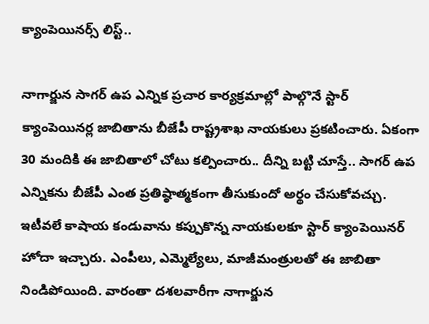క్యాంపెయినర్స్ లిస్ట్..

నాగార్జున సాగర్ ఉప ఎన్నిక ప్రచార కార్యక్రమాల్లో పాల్గొనే స్టార్ క్యాంపెయినర్ల జాబితాను బీజేపీ రాష్ట్రశాఖ నాయకులు ప్రకటించారు. ఏకంగా 30 మందికి ఈ జాబితాలో చోటు కల్పించారు.. దీన్ని బట్టి చూస్తే.. సాగర్ ఉప ఎన్నికను బీజేపీ ఎంత ప్రతిష్ఠాత్మకంగా తీసుకుందో అర్థం చేసుకోవచ్చు. ఇటీవలే కాషాయ కండువాను కప్పుకొన్న నాయకులకూ స్టార్ క్యాంపెయినర్ హోదా ఇచ్చారు. ఎంపీలు, ఎమ్మెల్యేలు, మాజీమంత్రులతో ఈ జాబితా నిండిపోయింది. వారంతా దశలవారీగా నాగార్జున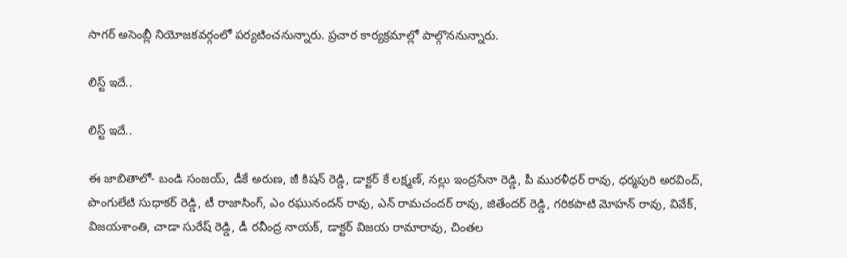సాగర్ అసెంబ్లీ నియోజకవర్గంలో పర్యటించనున్నారు. ప్రచార కార్యక్రమాల్లో పాల్గొననున్నారు.

లిస్ట్ ఇదే..

లిస్ట్ ఇదే..

ఈ జాబితాలో- బండి సంజయ్, డీకే అరుణ, జీ కిషన్ రెడ్డి, డాక్టర్ కే లక్ష్మణ్, నల్లు ఇంద్రసేనా రెడ్డి, పీ మురళీధర్ రావు, ధర్మపురి అరవింద్, పొంగులేటి సుధాకర్ రెడ్డి, టీ రాజాసింగ్, ఎం రఘునందన్ రావు, ఎన్ రామచందర్ రావు, జితేందర్ రెడ్డి, గరికపాటి మోహన్ రావు, వివేక్, విజయశాంతి, చాడా సురేష్ రెడ్డి, డీ రవీంద్ర నాయక్, డాక్టర్ విజయ రామారావు, చింతల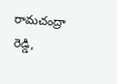రామచంద్రా రెడ్డి,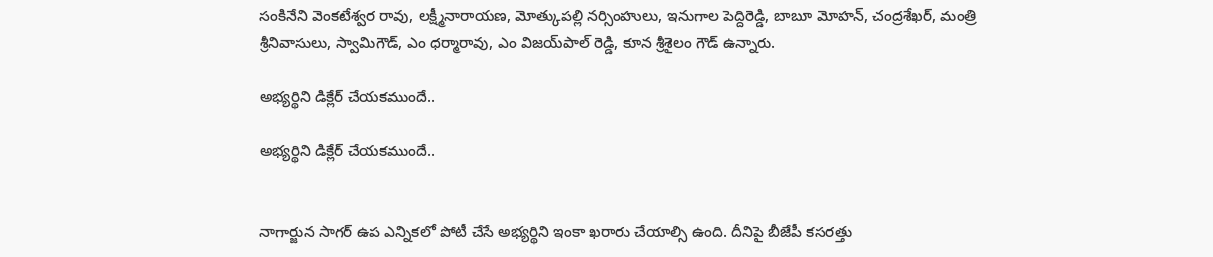సంకినేని వెంకటేశ్వర రావు, లక్ష్మీనారాయణ, మోత్కుపల్లి నర్సింహులు, ఇనుగాల పెద్దిరెడ్డి, బాబూ మోహన్, చంద్రశేఖర్, మంత్రి శ్రీనివాసులు, స్వామిగౌడ్, ఎం ధర్మారావు, ఎం విజయ్‌పాల్ రెడ్డి, కూన శ్రీశైలం గౌడ్ ఉన్నారు.

అభ్యర్థిని డిక్లేర్ చేయకముందే..

అభ్యర్థిని డిక్లేర్ చేయకముందే..


నాగార్జున సాగర్ ఉప ఎన్నికలో పోటీ చేసే అభ్యర్థిని ఇంకా ఖరారు చేయాల్సి ఉంది. దీనిపై బీజేపీ కసరత్తు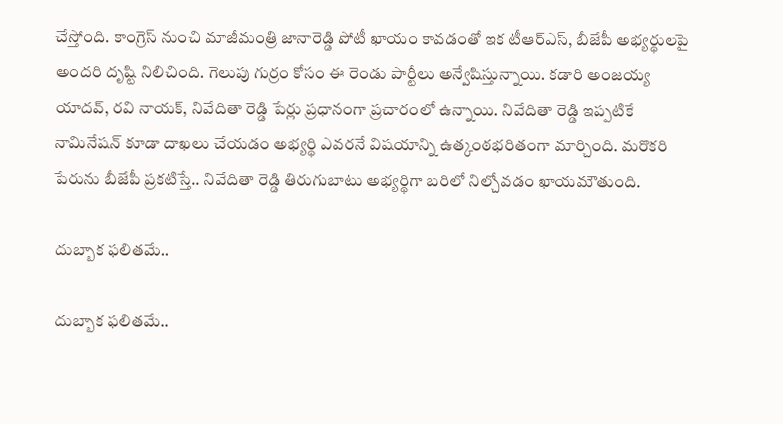చేస్తోంది. కాంగ్రెస్ నుంచి మాజీమంత్రి జానారెడ్డి పోటీ ఖాయం కావడంతో ఇక టీఆర్ఎస్, బీజేపీ అభ్యర్థులపై అందరి దృష్టి నిలిచింది. గెలుపు గుర్రం కోసం ఈ రెండు పార్టీలు అన్వేషిస్తున్నాయి. కడారి అంజయ్య యాదవ్, రవి నాయక్, నివేదితా రెడ్డి పేర్లు ప్రధానంగా ప్రచారంలో ఉన్నాయి. నివేదితా రెడ్డి ఇప్పటికే నామినేషన్ కూడా దాఖలు చేయడం అభ్యర్థి ఎవరనే విషయాన్ని ఉత్కంఠభరితంగా మార్చింది. మరొకరి పేరును బీజేపీ ప్రకటిస్తే.. నివేదితా రెడ్డి తిరుగుబాటు అభ్యర్థిగా బరిలో నిల్చోవడం ఖాయమౌతుంది.

దుబ్బాక ఫలితమే..

దుబ్బాక ఫలితమే..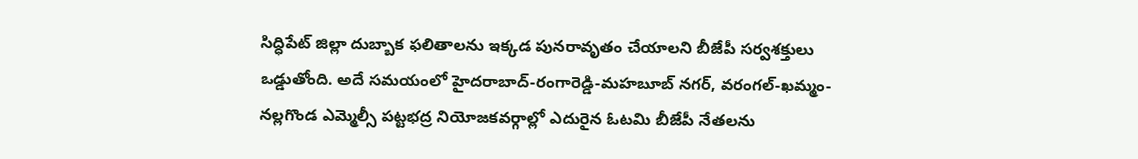సిద్ధిపేట్ జిల్లా దుబ్బాక ఫలితాలను ఇక్కడ పునరావృతం చేయాలని బీజేపీ సర్వశక్తులు ఒడ్డుతోంది. అదే సమయంలో హైదరాబాద్-రంగారెడ్డి-మహబూబ్ నగర్, వరంగల్-ఖమ్మం-నల్లగొండ ఎమ్మెల్సీ పట్టభద్ర నియోజకవర్గాల్లో ఎదురైన ఓటమి బీజేపీ నేతలను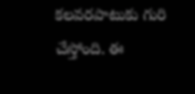కలవరపాటుకు గురి చేస్తోంది. ఈ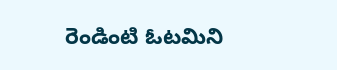రెండింటి ఓటమిని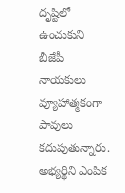దృష్టిలో ఉంచుకుని బీజేపీ నాయకులు వ్యూహాత్మకంగా పావులు కదుపుతున్నారు. అభ్యర్థిని ఎంపిక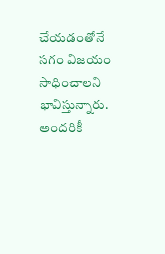చేయడంతోనే సగం విజయం సాధించాలని భావిస్తున్నారు. అందరికీ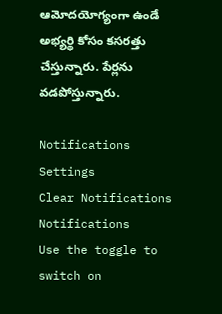ఆమోదయోగ్యంగా ఉండే అభ్యర్థి కోసం కసరత్తు చేస్తున్నారు. పేర్లను వడపోస్తున్నారు.

Notifications
Settings
Clear Notifications
Notifications
Use the toggle to switch on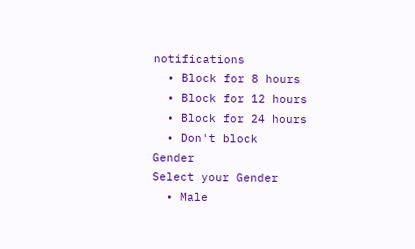notifications
  • Block for 8 hours
  • Block for 12 hours
  • Block for 24 hours
  • Don't block
Gender
Select your Gender
  • Male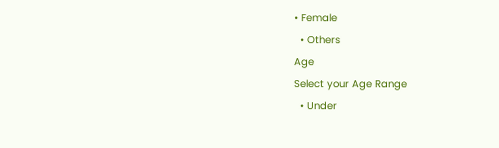• Female
  • Others
Age
Select your Age Range
  • Under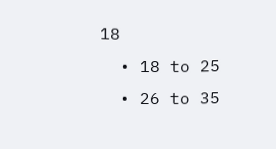18
  • 18 to 25
  • 26 to 35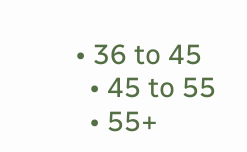• 36 to 45
  • 45 to 55
  • 55+